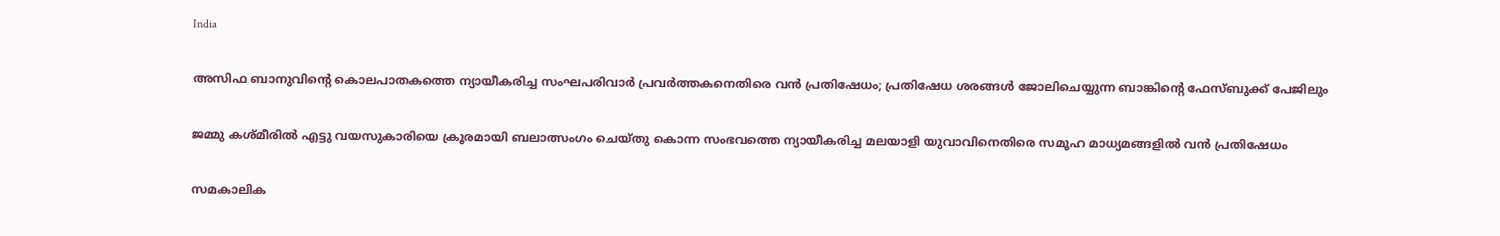India

അസിഫ ബാനുവിന്റെ കൊലപാതകത്തെ ന്യായീകരിച്ച സംഘപരിവാര്‍ പ്രവര്‍ത്തകനെതിരെ വന്‍ പ്രതിഷേധം; പ്രതിഷേധ ശരങ്ങള്‍ ജോലിചെയ്യുന്ന ബാങ്കിന്റെ ഫേസ്ബുക്ക് പേജിലും

ജമ്മു കശ്മീരില്‍ എട്ടു വയസുകാരിയെ ക്രൂരമായി ബലാത്സംഗം ചെയ്തു കൊന്ന സംഭവത്തെ ന്യായീകരിച്ച മലയാളി യുവാവിനെതിരെ സമൂഹ മാധ്യമങ്ങളില്‍ വന്‍ പ്രതിഷേധം

സമകാലിക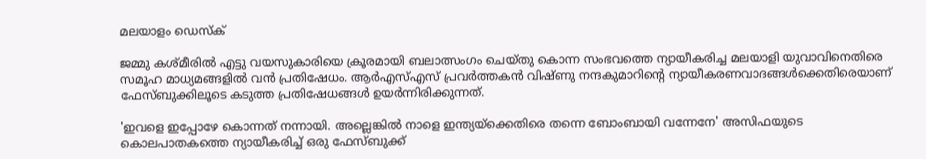മലയാളം ഡെസ്ക്

ജമ്മു കശ്മീരില്‍ എട്ടു വയസുകാരിയെ ക്രൂരമായി ബലാത്സംഗം ചെയ്തു കൊന്ന സംഭവത്തെ ന്യായീകരിച്ച മലയാളി യുവാവിനെതിരെ സമൂഹ മാധ്യമങ്ങളില്‍ വന്‍ പ്രതിഷേധം. ആര്‍എസ്എസ് പ്രവര്‍ത്തകന്‍ വിഷ്ണു നന്ദകുമാറിന്റെ ന്യായീകരണവാദങ്ങള്‍ക്കെതിരെയാണ് ഫേസ്ബുക്കിലൂടെ കടുത്ത പ്രതിഷേധങ്ങള്‍ ഉയര്‍ന്നിരിക്കുന്നത്.

'ഇവളെ ഇപ്പോഴേ കൊന്നത് നന്നായി. അല്ലെങ്കില്‍ നാളെ ഇന്ത്യയ്‌ക്കെതിരെ തന്നെ ബോംബായി വന്നേനേ' അസിഫയുടെ കൊലപാതകത്തെ ന്യായീകരിച്ച് ഒരു ഫേസ്ബുക്ക്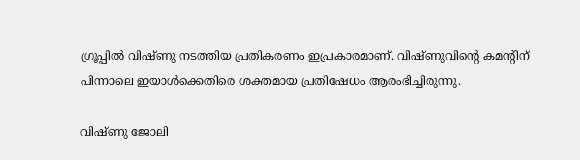ഗ്രൂപ്പില്‍ വിഷ്ണു നടത്തിയ പ്രതികരണം ഇപ്രകാരമാണ്. വിഷ്ണുവിന്റെ കമന്റിന് പിന്നാലെ ഇയാള്‍ക്കെതിരെ ശക്തമായ പ്രതിഷേധം ആരംഭിച്ചിരുന്നു.

വിഷ്ണു ജോലി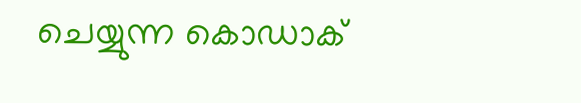ചെയ്യുന്ന കൊഡാക്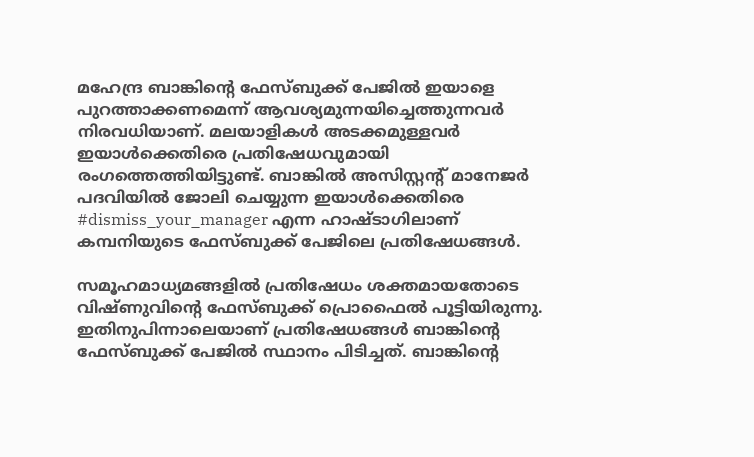മഹേന്ദ്ര ബാങ്കിന്റെ ഫേസ്ബുക്ക് പേജില്‍ ഇയാളെ പുറത്താക്കണമെന്ന് ആവശ്യമുന്നയിച്ചെത്തുന്നവര്‍ നിരവധിയാണ്. മലയാളികള്‍ അടക്കമുള്ളവര്‍ ഇയാള്‍ക്കെതിരെ പ്രതിഷേധവുമായി രംഗത്തെത്തിയിട്ടുണ്ട്. ബാങ്കില്‍ അസിസ്റ്റന്റ് മാനേജര്‍ പദവിയില്‍ ജോലി ചെയ്യുന്ന ഇയാള്‍ക്കെതിരെ #dismiss_your_manager എന്ന ഹാഷ്ടാഗിലാണ് കമ്പനിയുടെ ഫേസ്ബുക്ക് പേജിലെ പ്രതിഷേധങ്ങള്‍.

സമൂഹമാധ്യമങ്ങളില്‍ പ്രതിഷേധം ശക്തമായതോടെ വിഷ്ണുവിന്റെ ഫേസ്ബുക്ക് പ്രൊഫൈല്‍ പൂട്ടിയിരുന്നു. ഇതിനുപിന്നാലെയാണ് പ്രതിഷേധങ്ങള്‍ ബാങ്കിന്റെ ഫേസ്ബുക്ക് പേജില്‍ സ്ഥാനം പിടിച്ചത്. ബാങ്കിന്റെ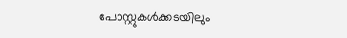പോസ്റ്റുകള്‍ക്കടയിലും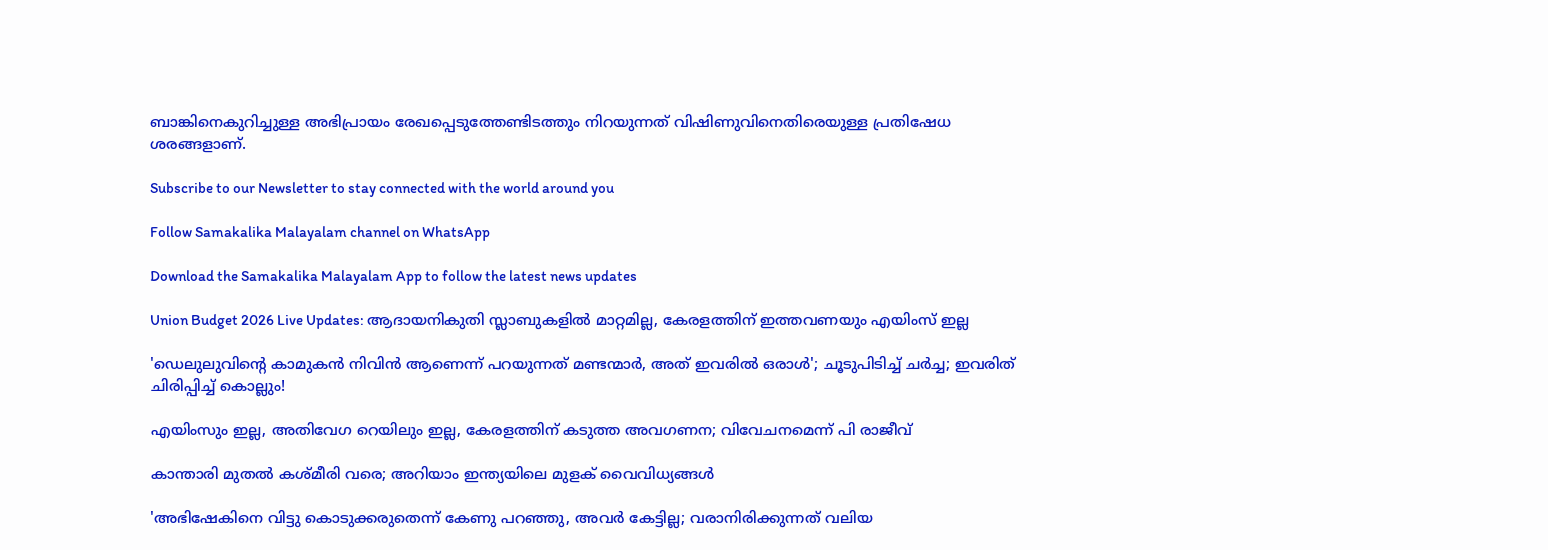ബാങ്കിനെകുറിച്ചുള്ള അഭിപ്രായം രേഖപ്പെടുത്തേണ്ടിടത്തും നിറയുന്നത് വിഷിണുവിനെതിരെയുള്ള പ്രതിഷേധ ശരങ്ങളാണ്.

Subscribe to our Newsletter to stay connected with the world around you

Follow Samakalika Malayalam channel on WhatsApp

Download the Samakalika Malayalam App to follow the latest news updates

Union Budget 2026 Live Updates: ആദായനികുതി സ്ലാബുകളില്‍ മാറ്റമില്ല, കേരളത്തിന് ഇത്തവണയും എയിംസ് ഇല്ല

'ഡെലുലുവിന്റെ കാമുകന്‍ നിവിന്‍ ആണെന്ന് പറയുന്നത് മണ്ടന്മാര്‍, അത് ഇവരില്‍ ഒരാള്‍'; ചൂടുപിടിച്ച് ചര്‍ച്ച; ഇവരിത് ചിരിപ്പിച്ച് കൊല്ലും!

എയിംസും ഇല്ല, അതിവേഗ റെയിലും ഇല്ല, കേരളത്തിന് കടുത്ത അവഗണന; വിവേചനമെന്ന് പി രാജീവ്

കാന്താരി മുതൽ കശ്മീരി വരെ; അറിയാം ഇന്ത്യയിലെ മുളക് വൈവിധ്യങ്ങൾ

'അഭിഷേകിനെ വിട്ടു കൊടുക്കരുതെന്ന് കേണു പറഞ്ഞു, അവര്‍ കേട്ടില്ല; വരാനിരിക്കുന്നത് വലിയ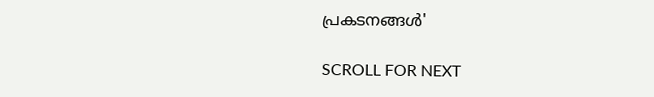പ്രകടനങ്ങള്‍'

SCROLL FOR NEXT